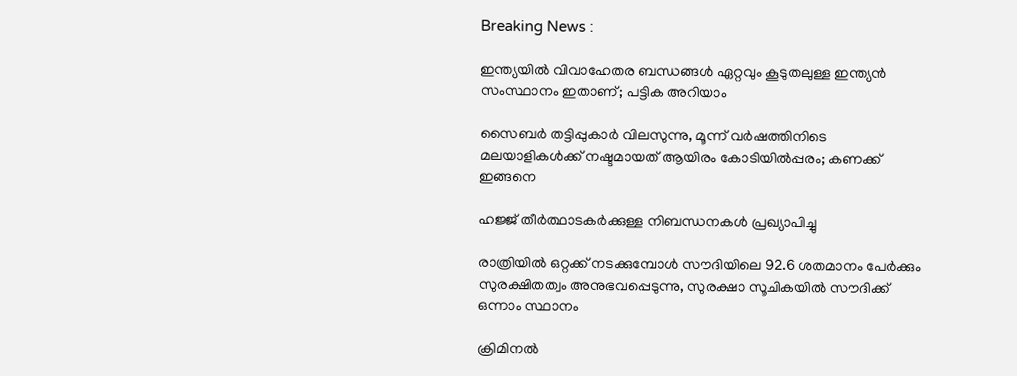Breaking News :

ഇന്ത്യയില്‍ വിവാഹേതര ബന്ധങ്ങള്‍ ഏറ്റവും കൂടുതലുള്ള ഇന്ത്യന്‍ സംസ്ഥാനം ഇതാണ്; പട്ടിക അറിയാം

സൈബര്‍ തട്ടിപ്പുകാര്‍ വിലസുന്നു, മൂന്ന് വര്‍ഷത്തിനിടെ മലയാളികള്‍ക്ക് നഷ്ടമായത് ആയിരം കോടിയില്‍പ്പരം; കണക്ക് ഇങ്ങനെ

ഹജ്ജ് തീർത്ഥാടകർക്കുള്ള നിബന്ധനകൾ പ്രഖ്യാപിച്ചു

രാത്രിയിൽ ഒറ്റക്ക് നടക്കുമ്പോൾ സൗദിയിലെ 92.6 ശതമാനം പേർക്കും സുരക്ഷിതത്വം അനുഭവപ്പെടുന്നു, സുരക്ഷാ സൂചികയിൽ സൗദിക്ക് ഒന്നാം സ്ഥാനം

ക്രിമിനല്‍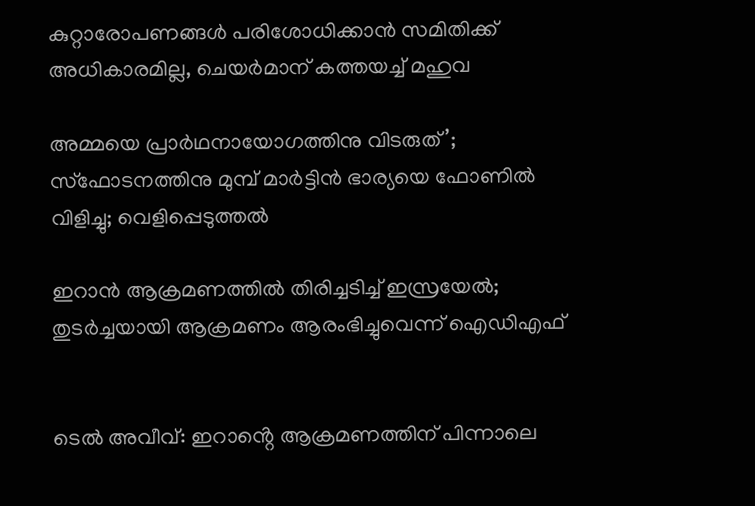കുറ്റാരോപണങ്ങള്‍ പരിശോധിക്കാന്‍ സമിതിക്ക്‌ അധികാരമില്ല, ചെയര്‍മാന്‌ കത്തയച്ച് മഹുവ

അമ്മയെ പ്രാര്‍ഥനായോഗത്തിനു വിടരുത്’; സ്‌ഫോടനത്തിനു മുമ്പ് മാര്‍ട്ടിന്‍ ഭാര്യയെ ഫോണില്‍ വിളിച്ചു; വെളിപ്പെടുത്തല്‍

ഇറാൻ ആക്രമണത്തിൽ തിരിച്ചടിച്ച് ഇസ്രയേൽ; തുടർച്ചയായി ആക്രമണം ആരംഭിച്ചുവെന്ന് ഐഡിഎഫ്


ടെൽ അവീവ്: ഇറാൻ്റെ ആക്രമണത്തിന് പിന്നാലെ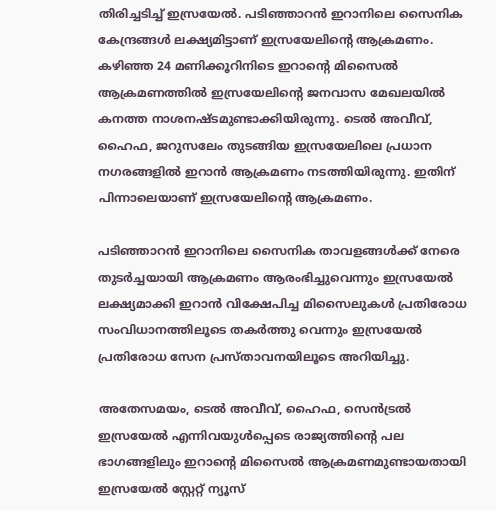തിരിച്ചടിച്ച് ഇസ്രയേൽ. പടിഞ്ഞാറൻ ഇറാനിലെ സൈനിക കേന്ദ്രങ്ങൾ ലക്ഷ്യമിട്ടാണ് ഇസ്രയേലിൻ്റെ ആക്രമണം. കഴിഞ്ഞ 24 മണിക്കൂറിനിടെ ഇറാൻ്റെ മിസൈൽ ആക്രമണത്തിൽ ഇസ്രയേലിൻ്റെ ജനവാസ മേഖലയിൽ കനത്ത നാശനഷ്‌ടമുണ്ടാക്കിയിരുന്നു. ടെൽ അവീവ്, ഹൈഫ, ജറുസലേം തുടങ്ങിയ ഇസ്രയേലിലെ പ്രധാന നഗരങ്ങളില്‍ ഇറാൻ ആക്രമണം നടത്തിയിരുന്നു. ഇതിന് പിന്നാലെയാണ് ഇസ്രയേലിൻ്റെ ആക്രമണം.

പടിഞ്ഞാറൻ ഇറാനിലെ സൈനിക താവളങ്ങള്‍ക്ക് നേരെ തുടർച്ചയായി ആക്രമണം ആരംഭിച്ചുവെന്നും ഇസ്രയേൽ ലക്ഷ്യമാക്കി ഇറാൻ വിക്ഷേപിച്ച മിസൈലുകള്‍ പ്രതിരോധ സംവിധാനത്തിലൂടെ തകർത്തു വെന്നും ഇസ്രയേൽ പ്രതിരോധ സേന പ്രസ്‌താവനയിലൂടെ അറിയിച്ചു.

അതേസമയം, ടെൽ അവീവ്, ഹൈഫ, സെൻട്രൽ ഇസ്രയേൽ എന്നിവയുൾപ്പെടെ രാജ്യത്തിൻ്റെ പല ഭാഗങ്ങളിലും ഇറാൻ്റെ മിസൈൽ ആക്രമണമുണ്ടായതായി ഇസ്രയേൽ സ്റ്റേറ്റ് ന്യൂസ്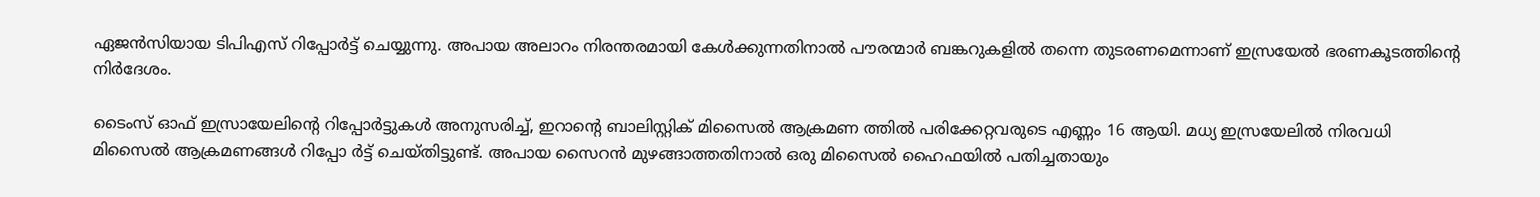ഏജൻസിയായ ടിപിഎസ് റിപ്പോർട്ട് ചെയ്യുന്നു. അപായ അലാറം നിരന്തരമായി കേള്‍ക്കുന്നതിനാൽ പൗരന്മാർ ബങ്കറുകളിൽ തന്നെ തുടരണമെന്നാണ് ഇസ്രയേൽ ഭരണകൂടത്തിൻ്റെ നിർദേശം.

ടൈംസ് ഓഫ് ഇസ്രായേലിൻ്റെ റിപ്പോർട്ടുകള്‍ അനുസരിച്ച്, ഇറാൻ്റെ ബാലിസ്റ്റിക് മിസൈൽ ആക്രമണ ത്തിൽ പരിക്കേറ്റവരുടെ എണ്ണം 16 ആയി. മധ്യ ഇസ്രയേലിൽ നിരവധി മിസൈൽ ആക്രമണങ്ങൾ റിപ്പോ ർട്ട് ചെയ്‌തിട്ടുണ്ട്. അപായ സൈറൻ മുഴങ്ങാത്തതിനാൽ ഒരു മിസൈൽ ഹൈഫയിൽ പതിച്ചതായും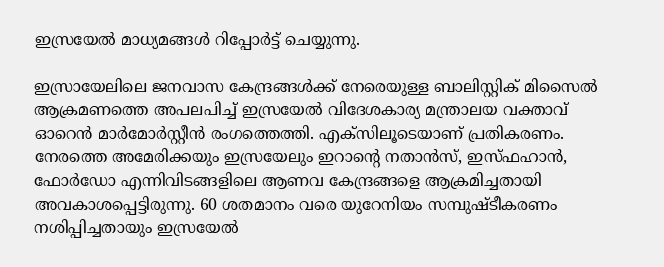ഇസ്രയേൽ മാധ്യമങ്ങള്‍ റിപ്പോർട്ട് ചെയ്യുന്നു.

ഇസ്രായേലിലെ ജനവാസ കേന്ദ്രങ്ങൾക്ക് നേരെയുള്ള ബാലിസ്റ്റിക് മിസൈല്‍ ആക്രമണത്തെ അപലപിച്ച് ഇസ്രയേൽ വിദേശകാര്യ മന്ത്രാലയ വക്താവ് ഓറെൻ മാർമോർസ്റ്റീൻ രംഗത്തെത്തി. എക്‌സിലൂടെയാണ് പ്രതികരണം. നേരത്തെ അമേരിക്കയും ഇസ്രയേലും ഇറാൻ്റെ നതാൻസ്, ഇസ്‌ഫഹാൻ, ഫോർഡോ എന്നിവിടങ്ങളിലെ ആണവ കേന്ദ്രങ്ങളെ ആക്രമിച്ചതായി അവകാശപ്പെട്ടിരുന്നു. 60 ശതമാനം വരെ യുറേനിയം സമ്പുഷ്‌ടീകരണം നശിപ്പിച്ചതായും ഇസ്രയേൽ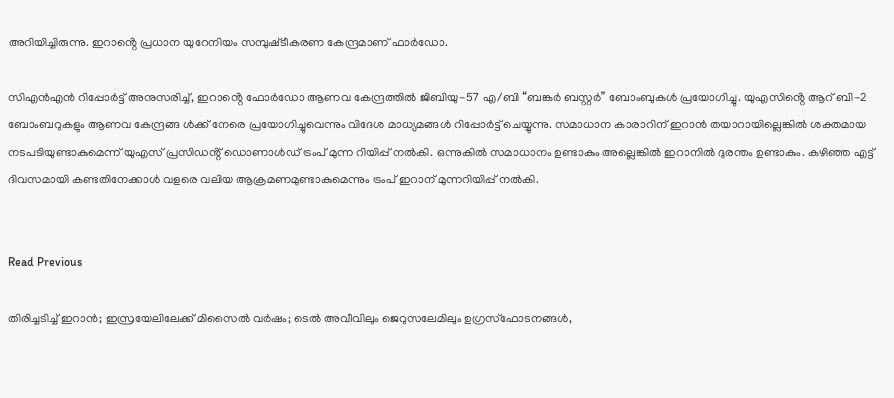അറിയിച്ചിരുന്നു. ഇറാൻ്റെ പ്രധാന യുറേനിയം സമ്പുഷ്‌ടീകരണ കേന്ദ്രമാണ് ഫാർഡോ.

സിഎൻഎൻ റിപ്പോർട്ട് അനുസരിച്ച്, ഇറാൻ്റെ ഫോർഡോ ആണവ കേന്ദ്രത്തിൽ ജിബിയു-57 എ/ബി “ബങ്കർ ബസ്റ്റർ” ബോംബുകൾ പ്രയോഗിച്ചു. യുഎസിൻ്റെ ആറ് ബി-2 ബോംബറുകളും ആണവ കേന്ദ്രങ്ങ ള്‍ക്ക് നേരെ പ്രയോഗിച്ചുവെന്നും വിദേശ മാധ്യമങ്ങള്‍ റിപ്പോർട്ട് ചെയ്യുന്നു. സമാധാന കാരാറിന് ഇറാൻ തയാറായില്ലെങ്കിൽ ശക്തമായ നടപടിയുണ്ടാകുമെന്ന് യുഎസ് പ്രസിഡൻ്റ് ഡൊണാള്‍ഡ് ട്രംപ് മുന്ന റിയിപ്പ് നൽകി. ഒന്നുകിൽ സമാധാനം ഉണ്ടാകും അല്ലെങ്കിൽ ഇറാനിൽ ദുരന്തം ഉണ്ടാകും. കഴിഞ്ഞ എട്ട് ദിവസമായി കണ്ടതിനേക്കാൾ വളരെ വലിയ ആക്രമണമുണ്ടാകുമെന്നും ട്രംപ് ഇറാന് മുന്നറിയിപ്പ് നൽകി.


Read Previous

തിരിച്ചടിച്ച് ഇറാൻ; ഇസ്രയേലിലേക്ക് മിസൈൽ വർഷം; ടെല്‍ അവീവിലും ജെറുസലേമിലും ഉഗ്രസ്ഫോടനങ്ങൾ,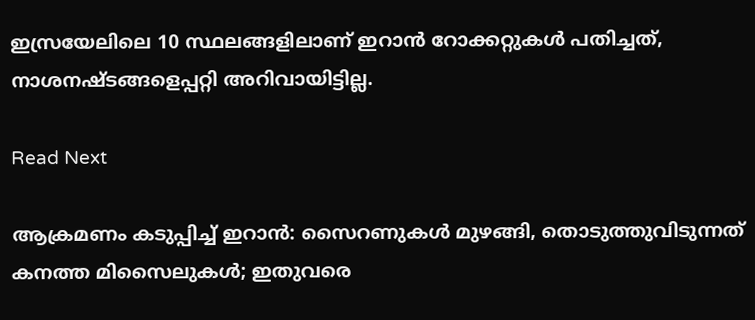ഇസ്രയേലിലെ 10 സ്ഥലങ്ങളിലാണ് ഇറാന്‍ റോക്കറ്റുകള്‍ പതിച്ചത്, നാശനഷ്ടങ്ങളെപ്പറ്റി അറിവായിട്ടില്ല.

Read Next

ആക്രമണം കടുപ്പിച്ച് ഇറാന്‍: സൈറണുകള്‍ മുഴങ്ങി, തൊടുത്തുവിടുന്നത് കനത്ത മിസൈലുകള്‍; ഇതുവരെ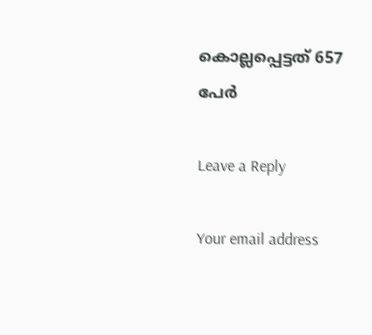കൊല്ലപ്പെട്ടത് 657 പേര്‍

Leave a Reply

Your email address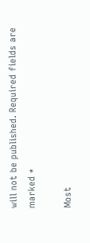will not be published. Required fields are marked *

Most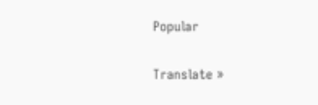Popular

Translate »